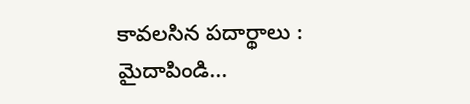కావలసిన పదార్థాలు :
మైదాపిండి...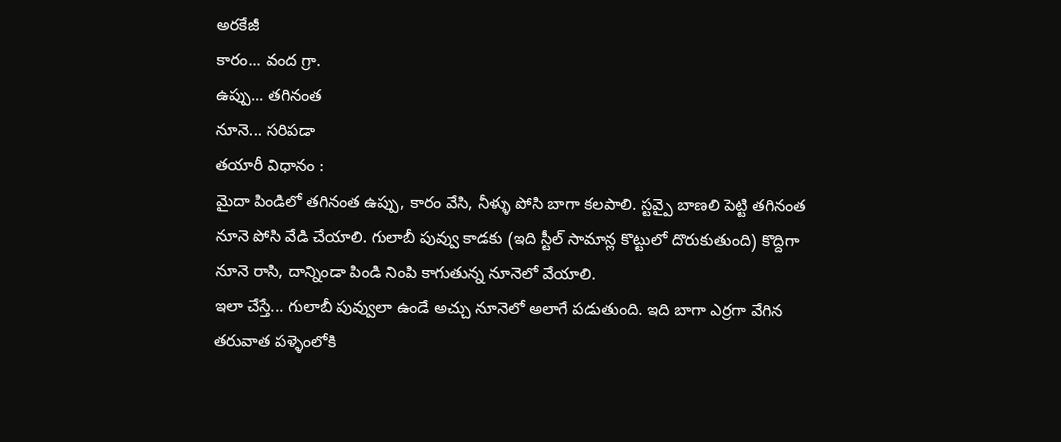అరకేజీ
కారం... వంద గ్రా.
ఉప్పు... తగినంత
నూనె... సరిపడా
తయారీ విధానం :
మైదా పిండిలో తగినంత ఉప్పు, కారం వేసి, నీళ్ళు పోసి బాగా కలపాలి. స్టవ్పై బాణలి పెట్టి తగినంత నూనె పోసి వేడి చేయాలి. గులాబీ పువ్వు కాడకు (ఇది స్టీల్ సామాన్ల కొట్టులో దొరుకుతుంది) కొద్దిగా నూనె రాసి, దాన్నిండా పిండి నింపి కాగుతున్న నూనెలో వేయాలి.
ఇలా చేస్తే... గులాబీ పువ్వులా ఉండే అచ్చు నూనెలో అలాగే పడుతుంది. ఇది బాగా ఎర్రగా వేగిన తరువాత పళ్ళెంలోకి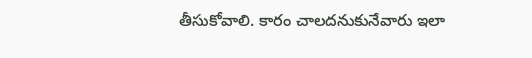తీసుకోవాలి. కారం చాలదనుకునేవారు ఇలా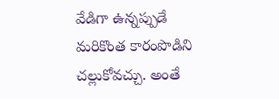వేడిగా ఉన్నప్పుడే మరికొంత కారంపొడిని చల్లుకోవచ్చు. అంతే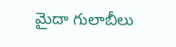మైదా గులాబీలు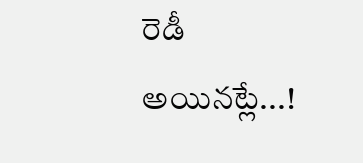రెడీ అయినట్లే...!